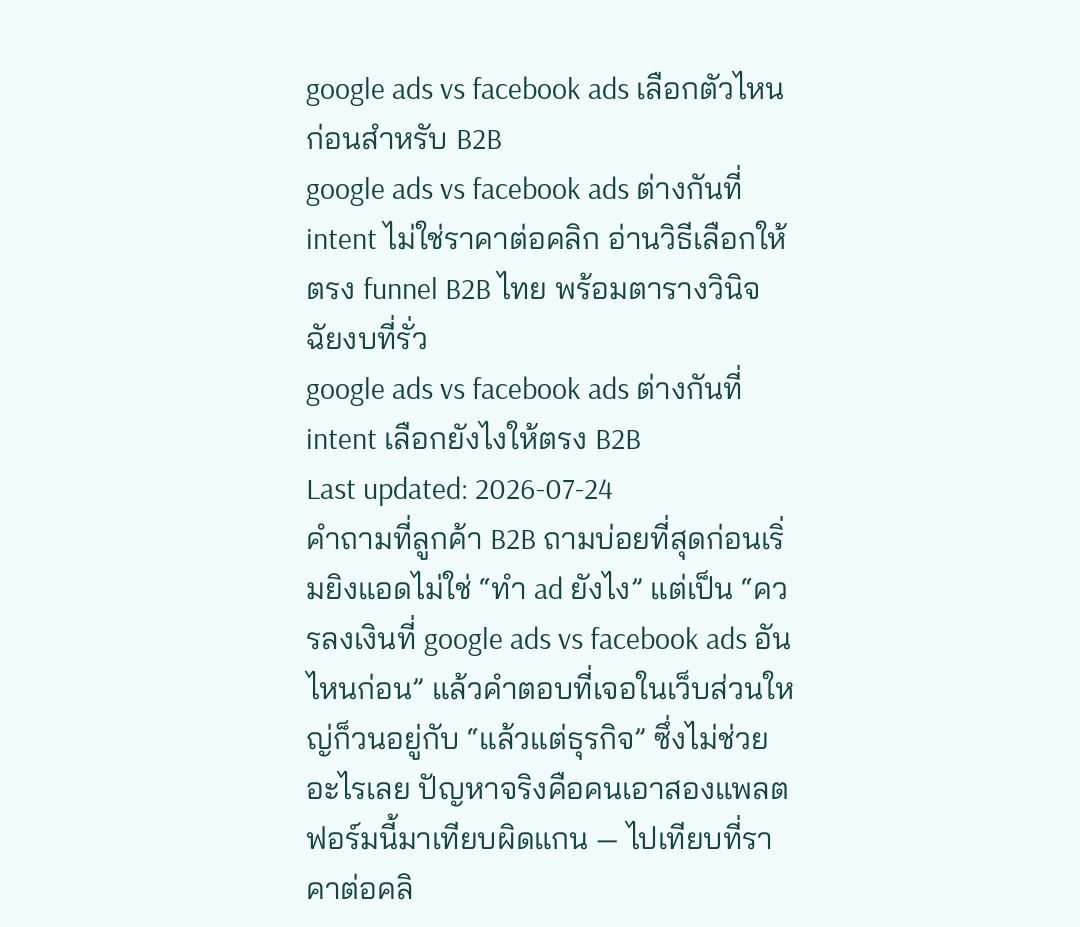google ads vs facebook ads เลือกตัวไหนก่อนสำหรับ B2B
google ads vs facebook ads ต่างกันที่ intent ไม่ใช่ราคาต่อคลิก อ่านวิธีเลือกให้ตรง funnel B2B ไทย พร้อมตารางวินิจฉัยงบที่รั่ว
google ads vs facebook ads ต่างกันที่ intent เลือกยังไงให้ตรง B2B
Last updated: 2026-07-24
คำถามที่ลูกค้า B2B ถามบ่อยที่สุดก่อนเริ่มยิงแอดไม่ใช่ “ทำ ad ยังไง” แต่เป็น “ควรลงเงินที่ google ads vs facebook ads อันไหนก่อน” แล้วคำตอบที่เจอในเว็บส่วนใหญ่ก็วนอยู่กับ “แล้วแต่ธุรกิจ” ซึ่งไม่ช่วยอะไรเลย ปัญหาจริงคือคนเอาสองแพลตฟอร์มนี้มาเทียบผิดแกน — ไปเทียบที่ราคาต่อคลิ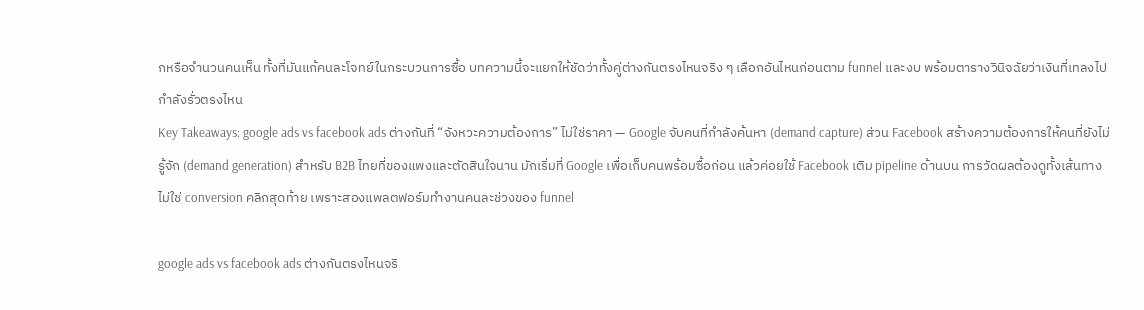กหรือจำนวนคนเห็น ทั้งที่มันแก้คนละโจทย์ในกระบวนการซื้อ บทความนี้จะแยกให้ชัดว่าทั้งคู่ต่างกันตรงไหนจริง ๆ เลือกอันไหนก่อนตาม funnel และงบ พร้อมตารางวินิจฉัยว่าเงินที่เทลงไปกำลังรั่วตรงไหน
Key Takeaways: google ads vs facebook ads ต่างกันที่ “จังหวะความต้องการ” ไม่ใช่ราคา — Google จับคนที่กำลังค้นหา (demand capture) ส่วน Facebook สร้างความต้องการให้คนที่ยังไม่รู้จัก (demand generation) สำหรับ B2B ไทยที่ของแพงและตัดสินใจนาน มักเริ่มที่ Google เพื่อเก็บคนพร้อมซื้อก่อน แล้วค่อยใช้ Facebook เติม pipeline ด้านบน การวัดผลต้องดูทั้งเส้นทาง ไม่ใช่ conversion คลิกสุดท้าย เพราะสองแพลตฟอร์มทำงานคนละช่วงของ funnel

google ads vs facebook ads ต่างกันตรงไหนจริ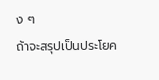ง ๆ
ถ้าจะสรุปเป็นประโยค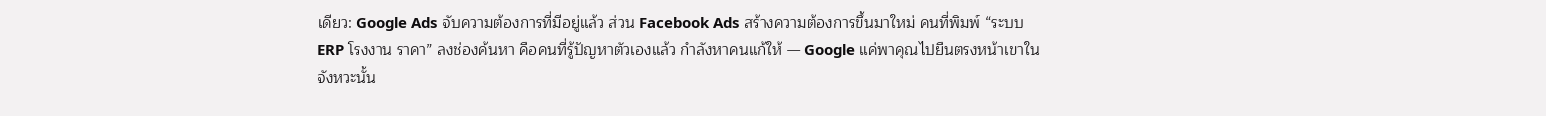เดียว: Google Ads จับความต้องการที่มีอยู่แล้ว ส่วน Facebook Ads สร้างความต้องการขึ้นมาใหม่ คนที่พิมพ์ “ระบบ ERP โรงงาน ราคา” ลงช่องค้นหา คือคนที่รู้ปัญหาตัวเองแล้ว กำลังหาคนแก้ให้ — Google แค่พาคุณไปยืนตรงหน้าเขาในจังหวะนั้น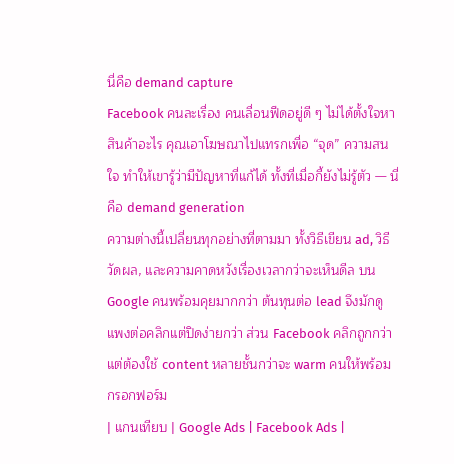นี่คือ demand capture
Facebook คนละเรื่อง คนเลื่อนฟีดอยู่ดี ๆ ไม่ได้ตั้งใจหาสินค้าอะไร คุณเอาโฆษณาไปแทรกเพื่อ “จุด” ความสนใจ ทำให้เขารู้ว่ามีปัญหาที่แก้ได้ ทั้งที่เมื่อกี้ยังไม่รู้ตัว — นี่คือ demand generation
ความต่างนี้เปลี่ยนทุกอย่างที่ตามมา ทั้งวิธีเขียน ad, วิธีวัดผล, และความคาดหวังเรื่องเวลากว่าจะเห็นดีล บน Google คนพร้อมคุยมากกว่า ต้นทุนต่อ lead จึงมักดูแพงต่อคลิกแต่ปิดง่ายกว่า ส่วน Facebook คลิกถูกกว่าแต่ต้องใช้ content หลายชั้นกว่าจะ warm คนให้พร้อมกรอกฟอร์ม
| แกนเทียบ | Google Ads | Facebook Ads |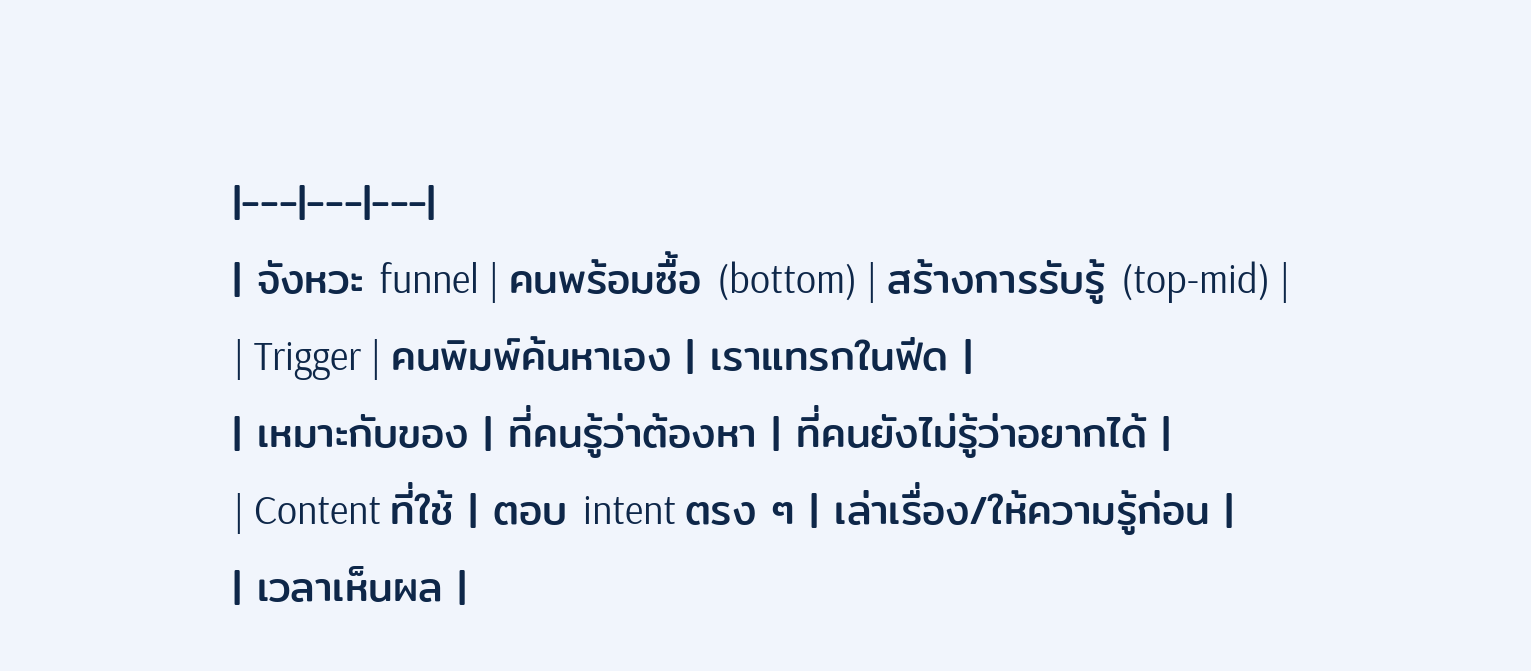|---|---|---|
| จังหวะ funnel | คนพร้อมซื้อ (bottom) | สร้างการรับรู้ (top-mid) |
| Trigger | คนพิมพ์ค้นหาเอง | เราแทรกในฟีด |
| เหมาะกับของ | ที่คนรู้ว่าต้องหา | ที่คนยังไม่รู้ว่าอยากได้ |
| Content ที่ใช้ | ตอบ intent ตรง ๆ | เล่าเรื่อง/ให้ความรู้ก่อน |
| เวลาเห็นผล |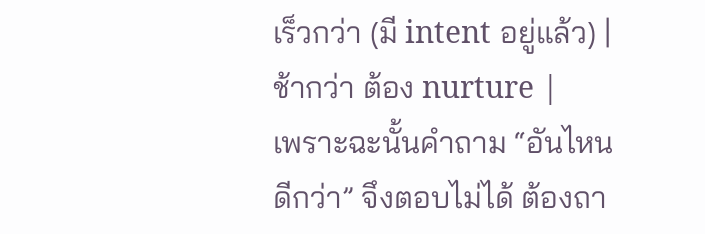เร็วกว่า (มี intent อยู่แล้ว) | ช้ากว่า ต้อง nurture |
เพราะฉะนั้นคำถาม “อันไหนดีกว่า” จึงตอบไม่ได้ ต้องถา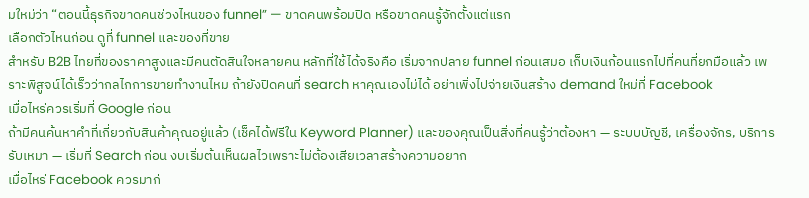มใหม่ว่า “ตอนนี้ธุรกิจขาดคนช่วงไหนของ funnel” — ขาดคนพร้อมปิด หรือขาดคนรู้จักตั้งแต่แรก
เลือกตัวไหนก่อน ดูที่ funnel และของที่ขาย
สำหรับ B2B ไทยที่ของราคาสูงและมีคนตัดสินใจหลายคน หลักที่ใช้ได้จริงคือ เริ่มจากปลาย funnel ก่อนเสมอ เก็บเงินก้อนแรกไปที่คนที่ยกมือแล้ว เพราะพิสูจน์ได้เร็วว่ากลไกการขายทำงานไหม ถ้ายังปิดคนที่ search หาคุณเองไม่ได้ อย่าเพิ่งไปจ่ายเงินสร้าง demand ใหม่ที่ Facebook
เมื่อไหร่ควรเริ่มที่ Google ก่อน
ถ้ามีคนค้นหาคำที่เกี่ยวกับสินค้าคุณอยู่แล้ว (เช็คได้ฟรีใน Keyword Planner) และของคุณเป็นสิ่งที่คนรู้ว่าต้องหา — ระบบบัญชี, เครื่องจักร, บริการรับเหมา — เริ่มที่ Search ก่อน งบเริ่มต้นเห็นผลไวเพราะไม่ต้องเสียเวลาสร้างความอยาก
เมื่อไหร่ Facebook ควรมาก่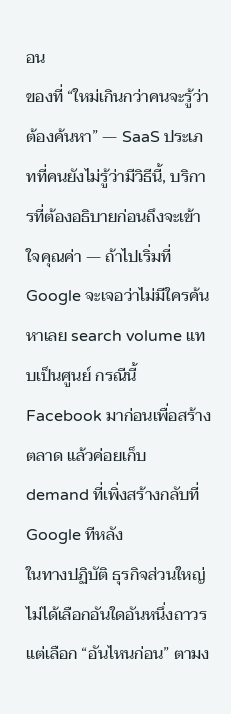อน
ของที่ “ใหม่เกินกว่าคนจะรู้ว่าต้องค้นหา” — SaaS ประเภทที่คนยังไม่รู้ว่ามีวิธีนี้, บริการที่ต้องอธิบายก่อนถึงจะเข้าใจคุณค่า — ถ้าไปเริ่มที่ Google จะเจอว่าไม่มีใครค้นหาเลย search volume แทบเป็นศูนย์ กรณีนี้ Facebook มาก่อนเพื่อสร้างตลาด แล้วค่อยเก็บ demand ที่เพิ่งสร้างกลับที่ Google ทีหลัง
ในทางปฏิบัติ ธุรกิจส่วนใหญ่ไม่ได้เลือกอันใดอันหนึ่งถาวร แต่เลือก “อันไหนก่อน” ตามง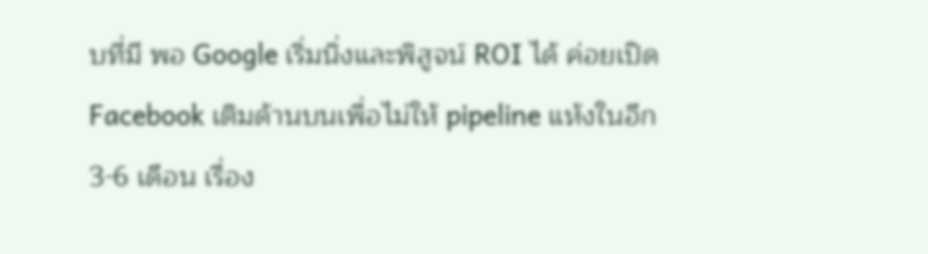บที่มี พอ Google เริ่มนิ่งและพิสูจน์ ROI ได้ ค่อยเปิด Facebook เติมด้านบนเพื่อไม่ให้ pipeline แห้งในอีก 3-6 เดือน เรื่อง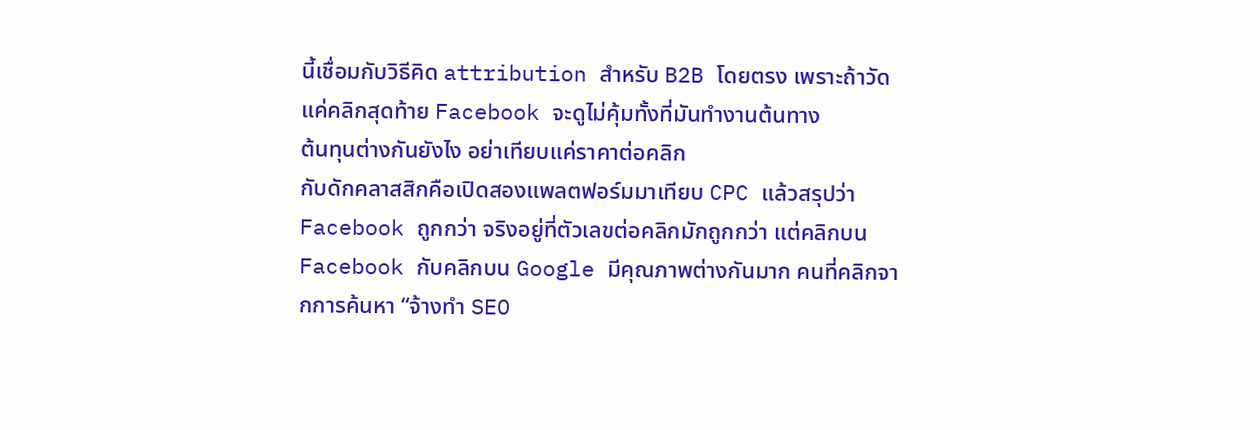นี้เชื่อมกับวิธีคิด attribution สำหรับ B2B โดยตรง เพราะถ้าวัดแค่คลิกสุดท้าย Facebook จะดูไม่คุ้มทั้งที่มันทำงานต้นทาง
ต้นทุนต่างกันยังไง อย่าเทียบแค่ราคาต่อคลิก
กับดักคลาสสิกคือเปิดสองแพลตฟอร์มมาเทียบ CPC แล้วสรุปว่า Facebook ถูกกว่า จริงอยู่ที่ตัวเลขต่อคลิกมักถูกกว่า แต่คลิกบน Facebook กับคลิกบน Google มีคุณภาพต่างกันมาก คนที่คลิกจากการค้นหา “จ้างทำ SEO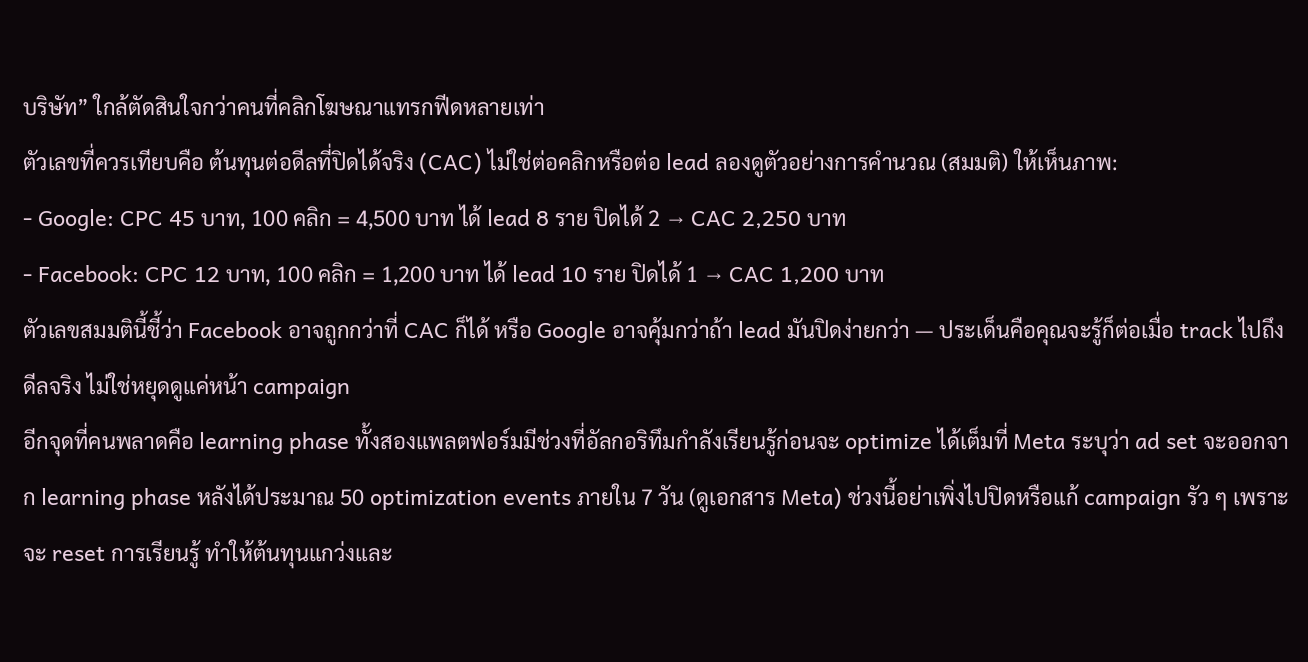บริษัท” ใกล้ตัดสินใจกว่าคนที่คลิกโฆษณาแทรกฟีดหลายเท่า
ตัวเลขที่ควรเทียบคือ ต้นทุนต่อดีลที่ปิดได้จริง (CAC) ไม่ใช่ต่อคลิกหรือต่อ lead ลองดูตัวอย่างการคำนวณ (สมมติ) ให้เห็นภาพ:
- Google: CPC 45 บาท, 100 คลิก = 4,500 บาท ได้ lead 8 ราย ปิดได้ 2 → CAC 2,250 บาท
- Facebook: CPC 12 บาท, 100 คลิก = 1,200 บาท ได้ lead 10 ราย ปิดได้ 1 → CAC 1,200 บาท
ตัวเลขสมมตินี้ชี้ว่า Facebook อาจถูกกว่าที่ CAC ก็ได้ หรือ Google อาจคุ้มกว่าถ้า lead มันปิดง่ายกว่า — ประเด็นคือคุณจะรู้ก็ต่อเมื่อ track ไปถึงดีลจริง ไม่ใช่หยุดดูแค่หน้า campaign
อีกจุดที่คนพลาดคือ learning phase ทั้งสองแพลตฟอร์มมีช่วงที่อัลกอริทึมกำลังเรียนรู้ก่อนจะ optimize ได้เต็มที่ Meta ระบุว่า ad set จะออกจาก learning phase หลังได้ประมาณ 50 optimization events ภายใน 7 วัน (ดูเอกสาร Meta) ช่วงนี้อย่าเพิ่งไปปิดหรือแก้ campaign รัว ๆ เพราะจะ reset การเรียนรู้ ทำให้ต้นทุนแกว่งและ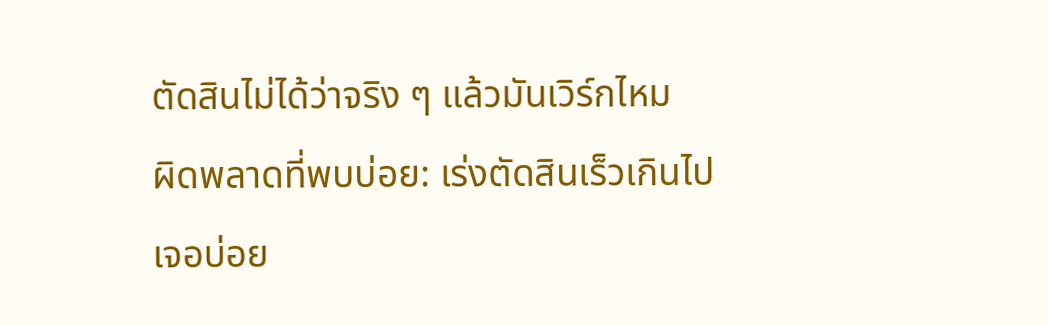ตัดสินไม่ได้ว่าจริง ๆ แล้วมันเวิร์กไหม
ผิดพลาดที่พบบ่อย: เร่งตัดสินเร็วเกินไป
เจอบ่อย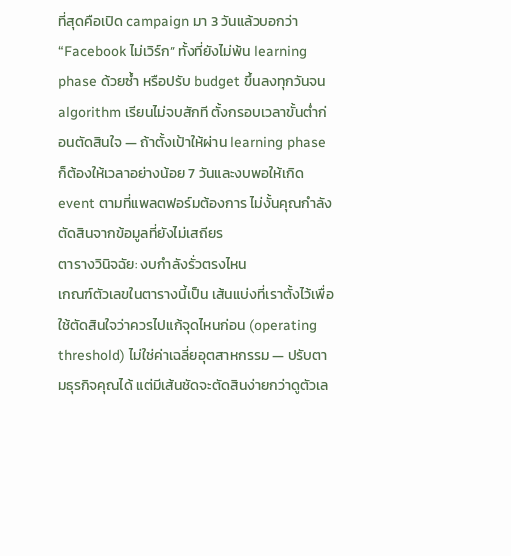ที่สุดคือเปิด campaign มา 3 วันแล้วบอกว่า “Facebook ไม่เวิร์ก” ทั้งที่ยังไม่พ้น learning phase ด้วยซ้ำ หรือปรับ budget ขึ้นลงทุกวันจน algorithm เรียนไม่จบสักที ตั้งกรอบเวลาขั้นต่ำก่อนตัดสินใจ — ถ้าตั้งเป้าให้ผ่าน learning phase ก็ต้องให้เวลาอย่างน้อย 7 วันและงบพอให้เกิด event ตามที่แพลตฟอร์มต้องการ ไม่งั้นคุณกำลังตัดสินจากข้อมูลที่ยังไม่เสถียร
ตารางวินิจฉัย: งบกำลังรั่วตรงไหน
เกณฑ์ตัวเลขในตารางนี้เป็น เส้นแบ่งที่เราตั้งไว้เพื่อใช้ตัดสินใจว่าควรไปแก้จุดไหนก่อน (operating threshold) ไม่ใช่ค่าเฉลี่ยอุตสาหกรรม — ปรับตามธุรกิจคุณได้ แต่มีเส้นชัดจะตัดสินง่ายกว่าดูตัวเล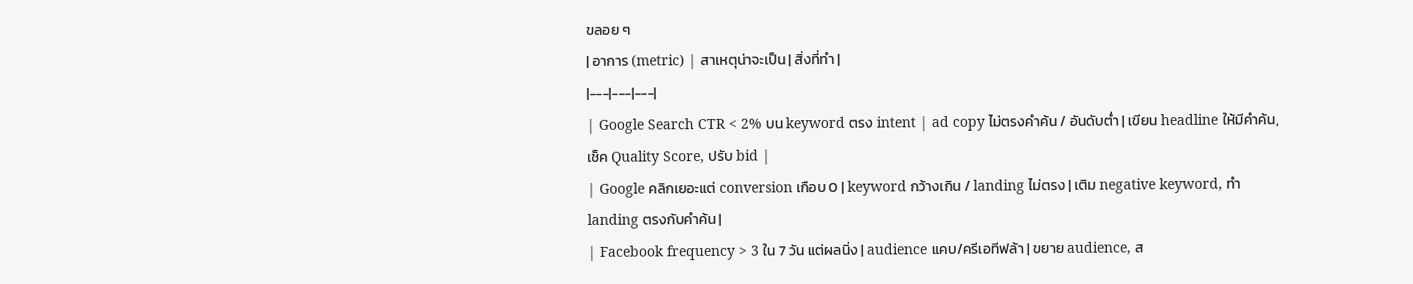ขลอย ๆ
| อาการ (metric) | สาเหตุน่าจะเป็น | สิ่งที่ทำ |
|---|---|---|
| Google Search CTR < 2% บน keyword ตรง intent | ad copy ไม่ตรงคำค้น / อันดับต่ำ | เขียน headline ให้มีคำค้น, เช็ค Quality Score, ปรับ bid |
| Google คลิกเยอะแต่ conversion เกือบ 0 | keyword กว้างเกิน / landing ไม่ตรง | เติม negative keyword, ทำ landing ตรงกับคำค้น |
| Facebook frequency > 3 ใน 7 วัน แต่ผลนิ่ง | audience แคบ/ครีเอทีฟล้า | ขยาย audience, ส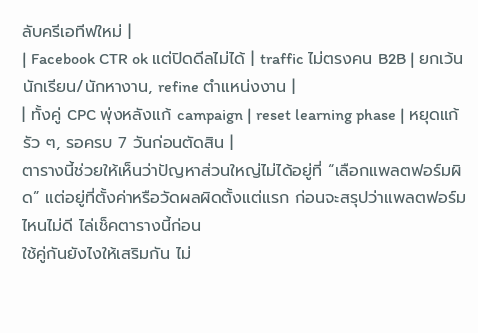ลับครีเอทีฟใหม่ |
| Facebook CTR ok แต่ปิดดีลไม่ได้ | traffic ไม่ตรงคน B2B | ยกเว้นนักเรียน/นักหางาน, refine ตำแหน่งงาน |
| ทั้งคู่ CPC พุ่งหลังแก้ campaign | reset learning phase | หยุดแก้รัว ๆ, รอครบ 7 วันก่อนตัดสิน |
ตารางนี้ช่วยให้เห็นว่าปัญหาส่วนใหญ่ไม่ได้อยู่ที่ “เลือกแพลตฟอร์มผิด” แต่อยู่ที่ตั้งค่าหรือวัดผลผิดตั้งแต่แรก ก่อนจะสรุปว่าแพลตฟอร์มไหนไม่ดี ไล่เช็คตารางนี้ก่อน
ใช้คู่กันยังไงให้เสริมกัน ไม่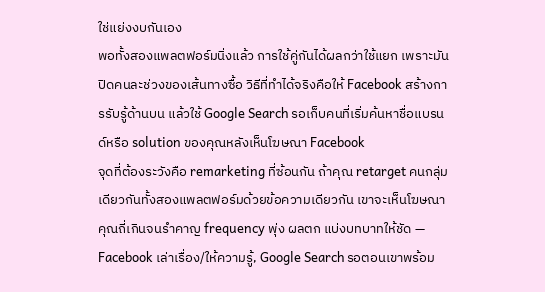ใช่แย่งงบกันเอง
พอทั้งสองแพลตฟอร์มนิ่งแล้ว การใช้คู่กันได้ผลกว่าใช้แยก เพราะมันปิดคนละช่วงของเส้นทางซื้อ วิธีที่ทำได้จริงคือให้ Facebook สร้างการรับรู้ด้านบน แล้วใช้ Google Search รอเก็บคนที่เริ่มค้นหาชื่อแบรนด์หรือ solution ของคุณหลังเห็นโฆษณา Facebook
จุดที่ต้องระวังคือ remarketing ที่ซ้อนกัน ถ้าคุณ retarget คนกลุ่มเดียวกันทั้งสองแพลตฟอร์มด้วยข้อความเดียวกัน เขาจะเห็นโฆษณาคุณถี่เกินจนรำคาญ frequency พุ่ง ผลตก แบ่งบทบาทให้ชัด — Facebook เล่าเรื่อง/ให้ความรู้, Google Search รอตอนเขาพร้อม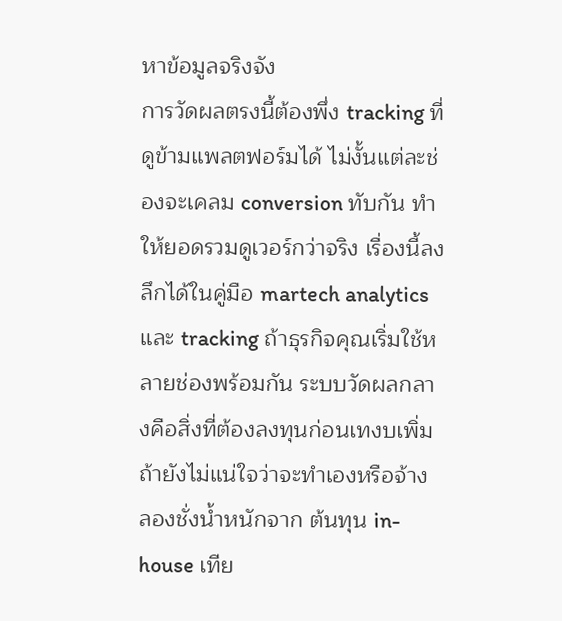หาข้อมูลจริงจัง
การวัดผลตรงนี้ต้องพึ่ง tracking ที่ดูข้ามแพลตฟอร์มได้ ไม่งั้นแต่ละช่องจะเคลม conversion ทับกัน ทำให้ยอดรวมดูเวอร์กว่าจริง เรื่องนี้ลงลึกได้ในคู่มือ martech analytics และ tracking ถ้าธุรกิจคุณเริ่มใช้หลายช่องพร้อมกัน ระบบวัดผลกลางคือสิ่งที่ต้องลงทุนก่อนเทงบเพิ่ม
ถ้ายังไม่แน่ใจว่าจะทำเองหรือจ้าง ลองชั่งน้ำหนักจาก ต้นทุน in-house เทีย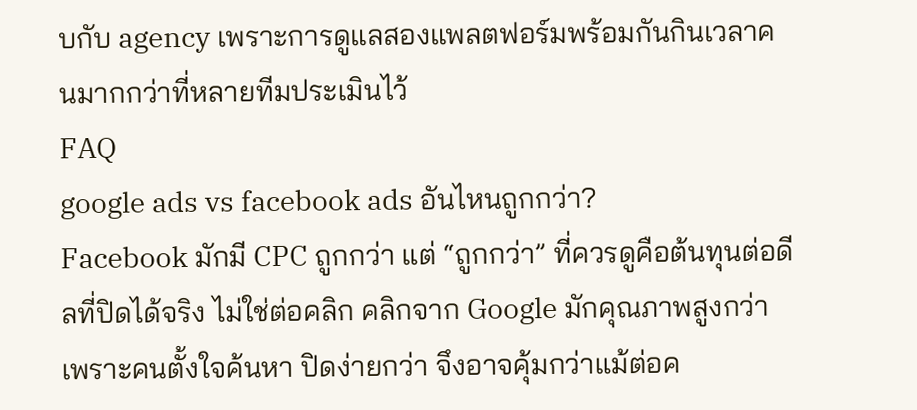บกับ agency เพราะการดูแลสองแพลตฟอร์มพร้อมกันกินเวลาคนมากกว่าที่หลายทีมประเมินไว้
FAQ
google ads vs facebook ads อันไหนถูกกว่า?
Facebook มักมี CPC ถูกกว่า แต่ “ถูกกว่า” ที่ควรดูคือต้นทุนต่อดีลที่ปิดได้จริง ไม่ใช่ต่อคลิก คลิกจาก Google มักคุณภาพสูงกว่าเพราะคนตั้งใจค้นหา ปิดง่ายกว่า จึงอาจคุ้มกว่าแม้ต่อค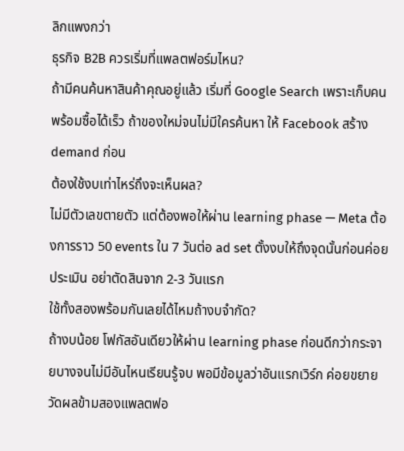ลิกแพงกว่า
ธุรกิจ B2B ควรเริ่มที่แพลตฟอร์มไหน?
ถ้ามีคนค้นหาสินค้าคุณอยู่แล้ว เริ่มที่ Google Search เพราะเก็บคนพร้อมซื้อได้เร็ว ถ้าของใหม่จนไม่มีใครค้นหา ให้ Facebook สร้าง demand ก่อน
ต้องใช้งบเท่าไหร่ถึงจะเห็นผล?
ไม่มีตัวเลขตายตัว แต่ต้องพอให้ผ่าน learning phase — Meta ต้องการราว 50 events ใน 7 วันต่อ ad set ตั้งงบให้ถึงจุดนั้นก่อนค่อยประเมิน อย่าตัดสินจาก 2-3 วันแรก
ใช้ทั้งสองพร้อมกันเลยได้ไหมถ้างบจำกัด?
ถ้างบน้อย โฟกัสอันเดียวให้ผ่าน learning phase ก่อนดีกว่ากระจายบางจนไม่มีอันไหนเรียนรู้จบ พอมีข้อมูลว่าอันแรกเวิร์ก ค่อยขยาย
วัดผลข้ามสองแพลตฟอ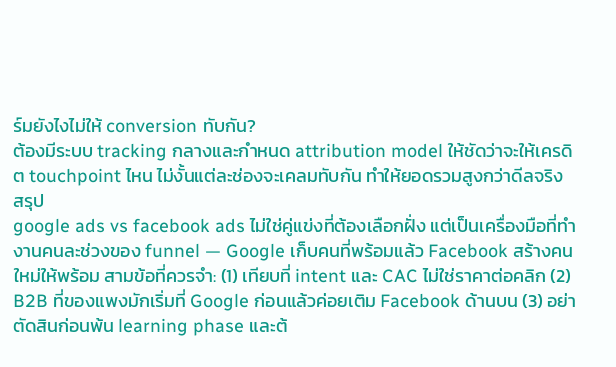ร์มยังไงไม่ให้ conversion ทับกัน?
ต้องมีระบบ tracking กลางและกำหนด attribution model ให้ชัดว่าจะให้เครดิต touchpoint ไหน ไม่งั้นแต่ละช่องจะเคลมทับกัน ทำให้ยอดรวมสูงกว่าดีลจริง
สรุป
google ads vs facebook ads ไม่ใช่คู่แข่งที่ต้องเลือกฝั่ง แต่เป็นเครื่องมือที่ทำงานคนละช่วงของ funnel — Google เก็บคนที่พร้อมแล้ว Facebook สร้างคนใหม่ให้พร้อม สามข้อที่ควรจำ: (1) เทียบที่ intent และ CAC ไม่ใช่ราคาต่อคลิก (2) B2B ที่ของแพงมักเริ่มที่ Google ก่อนแล้วค่อยเติม Facebook ด้านบน (3) อย่าตัดสินก่อนพ้น learning phase และต้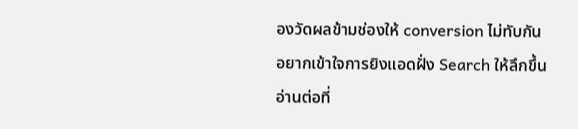องวัดผลข้ามช่องให้ conversion ไม่ทับกัน
อยากเข้าใจการยิงแอดฝั่ง Search ให้ลึกขึ้น อ่านต่อที่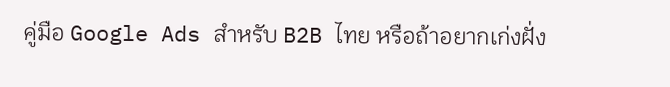คู่มือ Google Ads สำหรับ B2B ไทย หรือถ้าอยากเก่งฝั่ง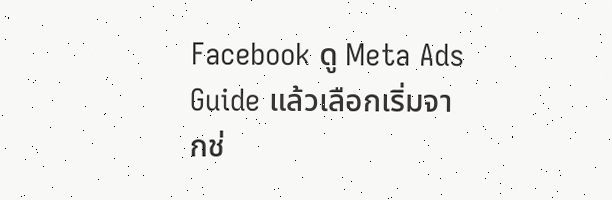Facebook ดู Meta Ads Guide แล้วเลือกเริ่มจากช่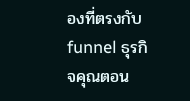องที่ตรงกับ funnel ธุรกิจคุณตอน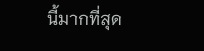นี้มากที่สุด